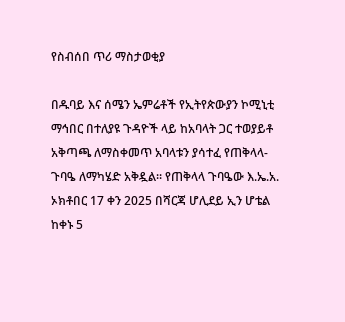የስብሰበ ጥሪ ማስታወቂያ

በዱባይ እና ሰሜን ኤምሬቶች የኢትየጵውያን ኮሚኒቲ ማኅበር በተለያዩ ጉዳዮች ላይ ከአባላት ጋር ተወያይቶ አቅጣጫ ለማስቀመጥ አባላቱን ያሳተፈ የጠቅላላ-ጉባዔ ለማካሄድ አቅዷል፡፡ የጠቅላላ ጉባዔው እ.ኤ.አ. ኦክቶበር 17 ቀን 2025 በሻርጃ ሆሊደይ ኢን ሆቴል ከቀኑ 5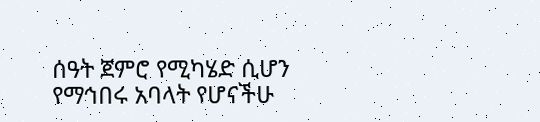ሰዓት ጀምሮ የሚካሄድ ሲሆን የማኅበሩ አባላት የሆናችሁ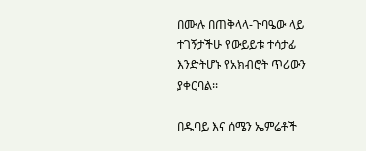በሙሉ በጠቅላላ-ጉባዔው ላይ ተገኝታችሁ የውይይቱ ተሳታፊ እንድትሆኑ የአክብሮት ጥሪውን ያቀርባል፡፡

በዱባይ እና ሰሜን ኤምሬቶች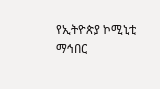የኢትዮጵያ ኮሚኒቲ ማኅበር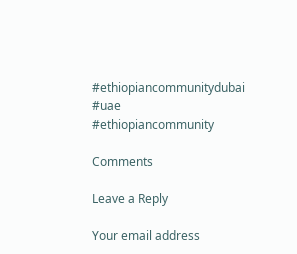#ethiopiancommunitydubai #uae #ethiopiancommunity

Comments

Leave a Reply

Your email address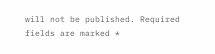will not be published. Required fields are marked *